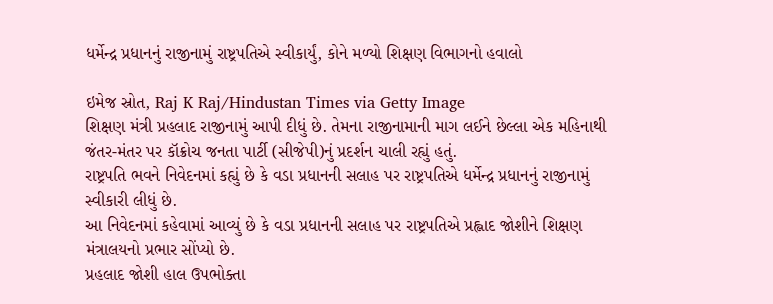ધર્મેન્દ્ર પ્રધાનનું રાજીનામું રાષ્ટ્રપતિએ સ્વીકાર્યું, કોને મળ્યો શિક્ષણ વિભાગનો હવાલો

ઇમેજ સ્રોત, Raj K Raj/Hindustan Times via Getty Image
શિક્ષણ મંત્રી પ્રહલાદ રાજીનામું આપી દીધું છે. તેમના રાજીનામાની માગ લઈને છેલ્લા એક મહિનાથી જંતર-મંતર પર કૉક્રોચ જનતા પાર્ટી (સીજેપી)નું પ્રદર્શન ચાલી રહ્યું હતું.
રાષ્ટ્રપતિ ભવને નિવેદનમાં કહ્યું છે કે વડા પ્રધાનની સલાહ પર રાષ્ટ્રપતિએ ધર્મેન્દ્ર પ્રધાનનું રાજીનામું સ્વીકારી લીધું છે.
આ નિવેદનમાં કહેવામાં આવ્યું છે કે વડા પ્રધાનની સલાહ પર રાષ્ટ્રપતિએ પ્રહ્લાદ જોશીને શિક્ષણ મંત્રાલયનો પ્રભાર સોંપ્યો છે.
પ્રહલાદ જોશી હાલ ઉપભોક્તા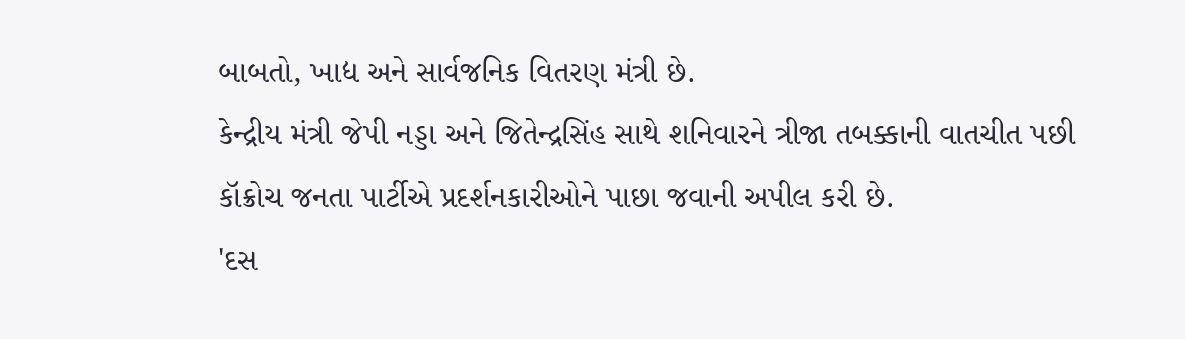બાબતો, ખાદ્ય અને સાર્વજનિક વિતરણ મંત્રી છે.
કેન્દ્રીય મંત્રી જેપી નડ્ડા અને જિતેન્દ્રસિંહ સાથે શનિવારને ત્રીજા તબક્કાની વાતચીત પછી કૉક્રોચ જનતા પાર્ટીએ પ્રદર્શનકારીઓને પાછા જવાની અપીલ કરી છે.
'દસ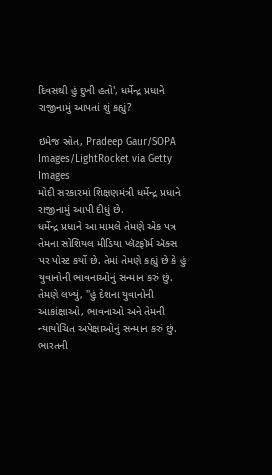દિવસથી હું દુખી હતો', ધર્મેન્દ્ર પ્રધાને રાજીનામું આપતાં શું કહ્યું?

ઇમેજ સ્રોત, Pradeep Gaur/SOPA Images/LightRocket via Getty Images
મોદી સરકારમાં શિક્ષણમંત્રી ધર્મેન્દ્ર પ્રધાને રાજીનામું આપી દીધું છે.
ધર્મેન્દ્ર પ્રધાને આ મામલે તેમણે એક પત્ર તેમના સોશિયલ મીડિયા પ્લૅટફૉર્મ ઍક્સ પર પોસ્ટ કર્યો છે. તેમાં તેમણે કહ્યું છે કે હું યુવાનોની ભાવનાઓનું સન્માન કરું છું.
તેમણે લખ્યું, "હું દેશના યુવાનોની આકાંક્ષાઓ, ભાવનાઓ અને તેમની ન્યાયોચિત અપેક્ષાઓનું સન્માન કરું છું. ભારતની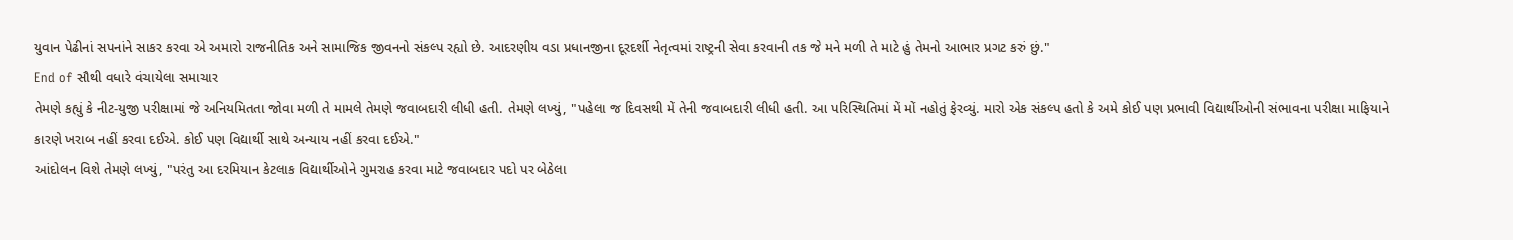યુવાન પેઢીનાં સપનાંને સાકર કરવા એ અમારો રાજનીતિક અને સામાજિક જીવનનો સંકલ્પ રહ્યો છે. આદરણીય વડા પ્રધાનજીના દૂરદર્શી નેતૃત્વમાં રાષ્ટ્રની સેવા કરવાની તક જે મને મળી તે માટે હું તેમનો આભાર પ્રગટ કરું છું."
End of સૌથી વધારે વંચાયેલા સમાચાર
તેમણે કહ્યું કે નીટ-યુજી પરીક્ષામાં જે અનિયમિતતા જોવા મળી તે મામલે તેમણે જવાબદારી લીધી હતી. તેમણે લખ્યું, "પહેલા જ દિવસથી મેં તેની જવાબદારી લીધી હતી. આ પરિસ્થિતિમાં મેં મોં નહોતું ફેરવ્યું. મારો એક સંકલ્પ હતો કે અમે કોઈ પણ પ્રભાવી વિદ્યાર્થીઓની સંભાવના પરીક્ષા માફિયાને કારણે ખરાબ નહીં કરવા દઈએ. કોઈ પણ વિદ્યાર્થી સાથે અન્યાય નહીં કરવા દઈએ."
આંદોલન વિશે તેમણે લખ્યું, "પરંતુ આ દરમિયાન કેટલાક વિદ્યાર્થીઓને ગુમરાહ કરવા માટે જવાબદાર પદો પર બેઠેલા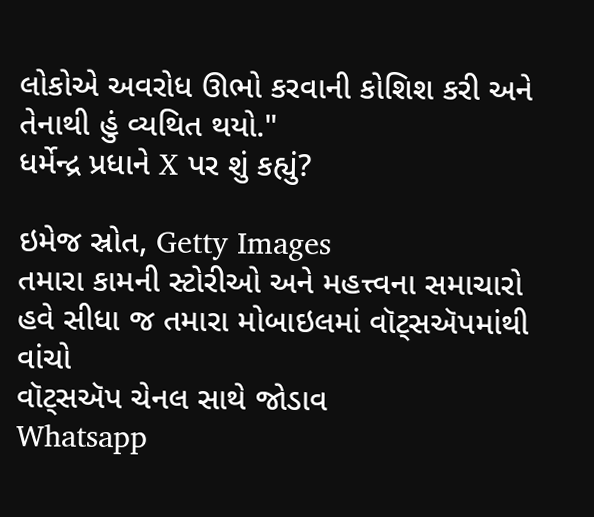લોકોએ અવરોધ ઊભો કરવાની કોશિશ કરી અને તેનાથી હું વ્યથિત થયો."
ધર્મેન્દ્ર પ્રધાને X પર શું કહ્યું?

ઇમેજ સ્રોત, Getty Images
તમારા કામની સ્ટોરીઓ અને મહત્ત્વના સમાચારો હવે સીધા જ તમારા મોબાઇલમાં વૉટ્સઍપમાંથી વાંચો
વૉટ્સઍપ ચેનલ સાથે જોડાવ
Whatsapp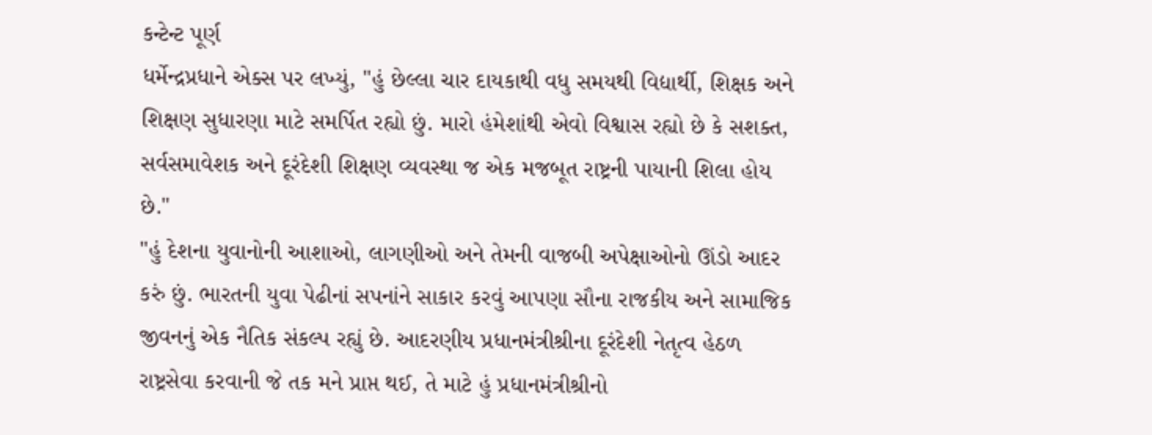કન્ટેન્ટ પૂર્ણ
ધર્મેન્દ્રપ્રધાને એક્સ પર લખ્યું, "હું છેલ્લા ચાર દાયકાથી વધુ સમયથી વિદ્યાર્થી, શિક્ષક અને શિક્ષણ સુધારણા માટે સમર્પિત રહ્યો છું. મારો હંમેશાંથી એવો વિશ્વાસ રહ્યો છે કે સશક્ત, સર્વસમાવેશક અને દૂરંદેશી શિક્ષણ વ્યવસ્થા જ એક મજબૂત રાષ્ટ્રની પાયાની શિલા હોય છે."
"હું દેશના યુવાનોની આશાઓ, લાગણીઓ અને તેમની વાજબી અપેક્ષાઓનો ઊંડો આદર કરું છું. ભારતની યુવા પેઢીનાં સપનાંને સાકાર કરવું આપણા સૌના રાજકીય અને સામાજિક જીવનનું એક નૈતિક સંકલ્પ રહ્યું છે. આદરણીય પ્રધાનમંત્રીશ્રીના દૂરંદેશી નેતૃત્વ હેઠળ રાષ્ટ્રસેવા કરવાની જે તક મને પ્રાપ્ત થઈ, તે માટે હું પ્રધાનમંત્રીશ્રીનો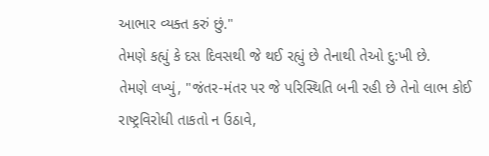આભાર વ્યક્ત કરું છું."
તેમણે કહ્યું કે દસ દિવસથી જે થઈ રહ્યું છે તેનાથી તેઓ દુ:ખી છે.
તેમણે લખ્યું, "જંતર-મંતર પર જે પરિસ્થિતિ બની રહી છે તેનો લાભ કોઈ રાષ્ટ્રવિરોધી તાકતો ન ઉઠાવે,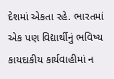દેશમાં એકતા રહે. ભારતમાં એક પણ વિદ્યાર્થીનું ભવિષ્ય કાયદાકીય કાર્યવાહીમાં ન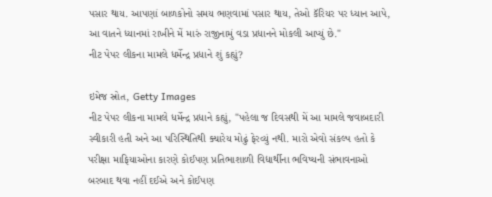પસાર થાય. આપણાં બાળકોનો સમય ભણવામાં પસાર થાય, તેઓ કૅરિયર પર ધ્યાન આપે, આ વાતને ધ્યાનમાં રાખીને મેં મારું રાજીનામું વડા પ્રધાનને મોકલી આપ્યું છે."
નીટ પેપર લીકના મામલે ધર્મેન્દ્ર પ્રધાને શું કહ્યું?

ઇમેજ સ્રોત, Getty Images
નીટ પેપર લીકના મામલે ધર્મેન્દ્ર પ્રધાને કહ્યું, "પહેલા જ દિવસથી મેં આ મામલે જવાબદારી સ્વીકારી હતી અને આ પરિસ્થિતિથી ક્યારેય મોઢું ફેરવ્યું નથી. મારો એવો સંકલ્પ હતો કે પરીક્ષા માફિયાઓના કારણે કોઈપણ પ્રતિભાશાળી વિદ્યાર્થીના ભવિષ્યની સંભાવનાઓ બરબાદ થવા નહીં દઈએ અને કોઈપણ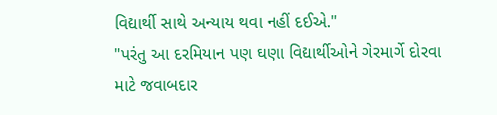વિદ્યાર્થી સાથે અન્યાય થવા નહીં દઈએ."
"પરંતુ આ દરમિયાન પણ ઘણા વિદ્યાર્થીઓને ગેરમાર્ગે દોરવા માટે જવાબદાર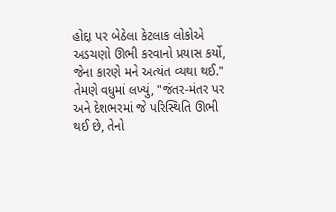હોદ્દા પર બેઠેલા કેટલાક લોકોએ અડચણો ઊભી કરવાનો પ્રયાસ કર્યો, જેના કારણે મને અત્યંત વ્યથા થઈ."
તેમણે વધુમાં લખ્યું, "જંતર-મંતર પર અને દેશભરમાં જે પરિસ્થિતિ ઊભી થઈ છે, તેનો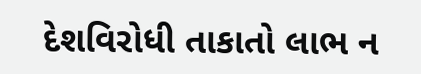દેશવિરોધી તાકાતો લાભ ન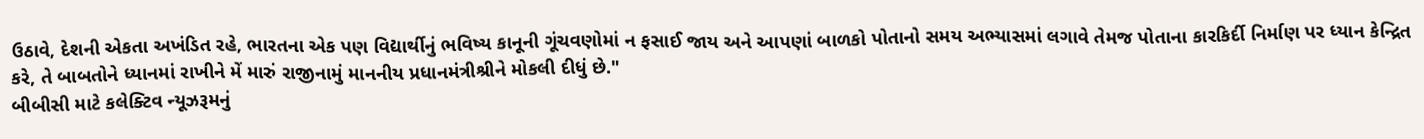ઉઠાવે, દેશની એકતા અખંડિત રહે, ભારતના એક પણ વિદ્યાર્થીનું ભવિષ્ય કાનૂની ગૂંચવણોમાં ન ફસાઈ જાય અને આપણાં બાળકો પોતાનો સમય અભ્યાસમાં લગાવે તેમજ પોતાના કારકિર્દી નિર્માણ પર ધ્યાન કેન્દ્રિત કરે, તે બાબતોને ધ્યાનમાં રાખીને મેં મારું રાજીનામું માનનીય પ્રધાનમંત્રીશ્રીને મોકલી દીધું છે."
બીબીસી માટે કલેક્ટિવ ન્યૂઝરૂમનું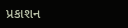પ્રકાશન